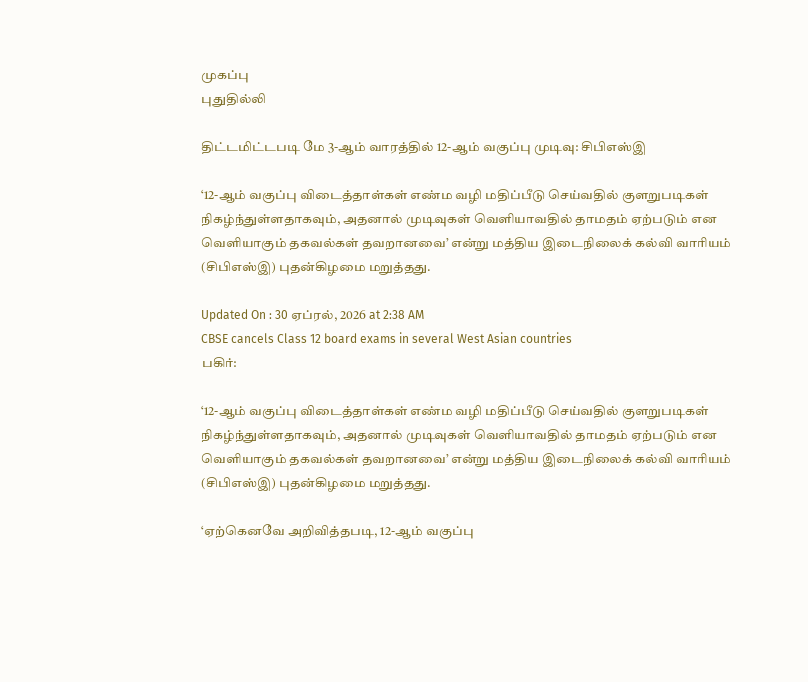முகப்பு
புதுதில்லி

திட்டமிட்டபடி மே 3-ஆம் வாரத்தில் 12-ஆம் வகுப்பு முடிவு: சிபிஎஸ்இ

‘12-ஆம் வகுப்பு விடைத்தாள்கள் எண்ம வழி மதிப்பீடு செய்வதில் குளறுபடிகள் நிகழ்ந்துள்ளதாகவும், அதனால் முடிவுகள் வெளியாவதில் தாமதம் ஏற்படும் என வெளியாகும் தகவல்கள் தவறானவை’ என்று மத்திய இடைநிலைக் கல்வி வாரியம் (சிபிஎஸ்இ) புதன்கிழமை மறுத்தது.

Updated On : 30 ஏப்ரல், 2026 at 2:38 AM
CBSE cancels Class 12 board exams in several West Asian countries
பகிர்:

‘12-ஆம் வகுப்பு விடைத்தாள்கள் எண்ம வழி மதிப்பீடு செய்வதில் குளறுபடிகள் நிகழ்ந்துள்ளதாகவும், அதனால் முடிவுகள் வெளியாவதில் தாமதம் ஏற்படும் என வெளியாகும் தகவல்கள் தவறானவை’ என்று மத்திய இடைநிலைக் கல்வி வாரியம் (சிபிஎஸ்இ) புதன்கிழமை மறுத்தது.

‘ஏற்கெனவே அறிவித்தபடி, 12-ஆம் வகுப்பு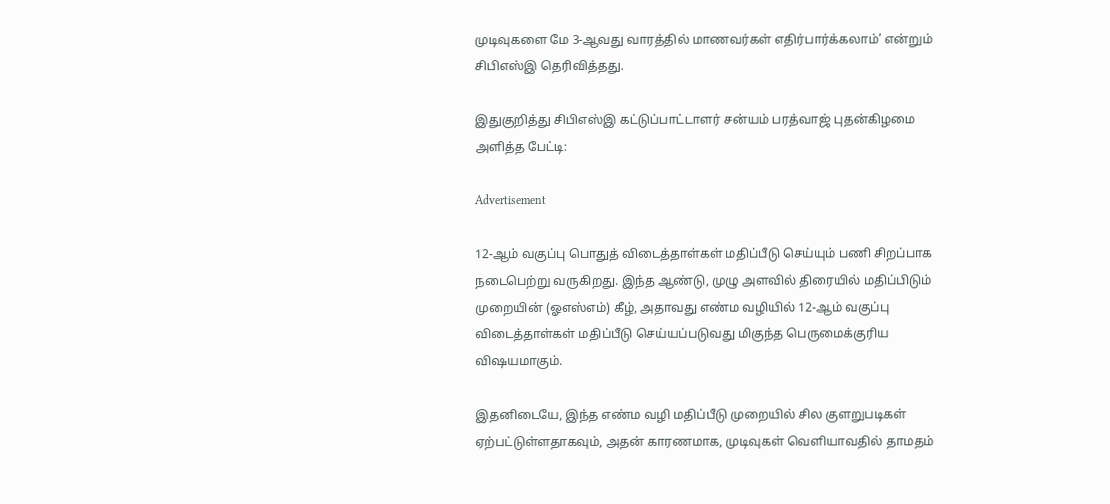முடிவுகளை மே 3-ஆவது வாரத்தில் மாணவர்கள் எதிர்பார்க்கலாம்’ என்றும் சிபிஎஸ்இ தெரிவித்தது.

இதுகுறித்து சிபிஎஸ்இ கட்டுப்பாட்டாளர் சன்யம் பரத்வாஜ் புதன்கிழமை அளித்த பேட்டி:

Advertisement

12-ஆம் வகுப்பு பொதுத் விடைத்தாள்கள் மதிப்பீடு செய்யும் பணி சிறப்பாக நடைபெற்று வருகிறது. இந்த ஆண்டு, முழு அளவில் திரையில் மதிப்பிடும் முறையின் (ஓஎஸ்எம்) கீழ், அதாவது எண்ம வழியில் 12-ஆம் வகுப்பு விடைத்தாள்கள் மதிப்பீடு செய்யப்படுவது மிகுந்த பெருமைக்குரிய விஷயமாகும்.

இதனிடையே, இந்த எண்ம வழி மதிப்பீடு முறையில் சில குளறுபடிகள் ஏற்பட்டுள்ளதாகவும், அதன் காரணமாக, முடிவுகள் வெளியாவதில் தாமதம்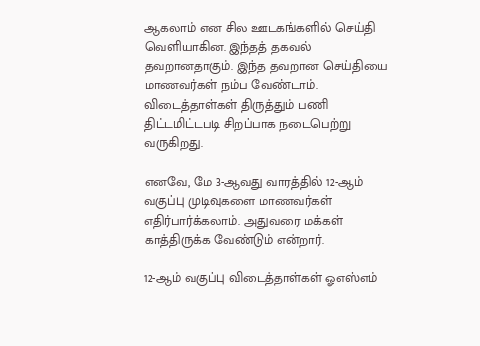ஆகலாம் என சில ஊடகங்களில் செய்தி வெளியாகின. இந்தத் தகவல் தவறானதாகும். இந்த தவறான செய்தியை மாணவர்கள் நம்ப வேண்டாம். விடைத்தாள்கள் திருத்தும் பணி திட்டமிட்டபடி சிறப்பாக நடைபெற்று வருகிறது.

எனவே, மே 3-ஆவது வாரத்தில் 12-ஆம் வகுப்பு முடிவுகளை மாணவர்கள் எதிர்பார்க்கலாம். அதுவரை மக்கள் காத்திருக்க வேண்டும் என்றார்.

12-ஆம் வகுப்பு விடைத்தாள்கள் ஓஎஸ்எம்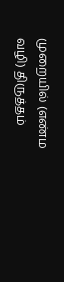முறையில் (எண்ம வழி) திருத்தம்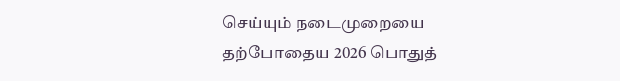செய்யும் நடைமுறையை தற்போதைய 2026 பொதுத்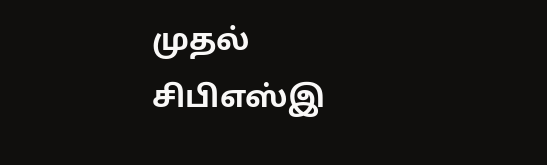முதல் சிபிஎஸ்இ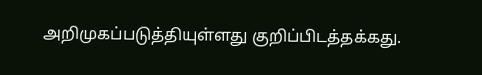அறிமுகப்படுத்தியுள்ளது குறிப்பிடத்தக்கது.